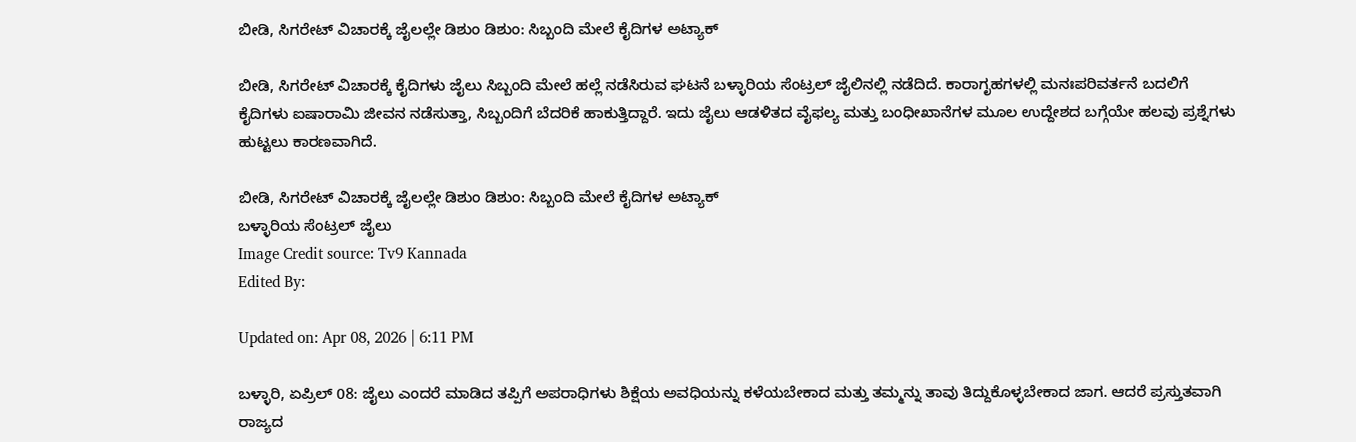ಬೀಡಿ, ಸಿಗರೇಟ್ ವಿಚಾರಕ್ಕೆ ಜೈಲಲ್ಲೇ ಡಿಶುಂ ಡಿಶುಂ: ಸಿಬ್ಬಂದಿ ಮೇಲೆ ಕೈದಿಗಳ ಅಟ್ಯಾಕ್

ಬೀಡಿ, ಸಿಗರೇಟ್ ವಿಚಾರಕ್ಕೆ ಕೈದಿಗಳು ಜೈಲು ಸಿಬ್ಬಂದಿ ಮೇಲೆ ಹಲ್ಲೆ ನಡೆಸಿರುವ ಘಟನೆ ಬಳ್ಳಾರಿಯ ಸೆಂಟ್ರಲ್ ಜೈಲಿನಲ್ಲಿ ನಡೆದಿದೆ. ಕಾರಾಗೃಹಗಳಲ್ಲಿ ಮನಃಪರಿವರ್ತನೆ ಬದಲಿಗೆ ಕೈದಿಗಳು ಐಷಾರಾಮಿ ಜೀವನ ನಡೆಸುತ್ತಾ, ಸಿಬ್ಬಂದಿಗೆ ಬೆದರಿಕೆ ಹಾಕುತ್ತಿದ್ದಾರೆ. ಇದು ಜೈಲು ಆಡಳಿತದ ವೈಫಲ್ಯ ಮತ್ತು ಬಂಧೀಖಾನೆಗಳ ಮೂಲ ಉದ್ದೇಶದ ಬಗ್ಗೆಯೇ ಹಲವು ಪ್ರಶ್ನೆಗಳು ಹುಟ್ಟಲು ಕಾರಣವಾಗಿದೆ.

ಬೀಡಿ, ಸಿಗರೇಟ್ ವಿಚಾರಕ್ಕೆ ಜೈಲಲ್ಲೇ ಡಿಶುಂ ಡಿಶುಂ: ಸಿಬ್ಬಂದಿ ಮೇಲೆ ಕೈದಿಗಳ ಅಟ್ಯಾಕ್
ಬಳ್ಳಾರಿಯ ಸೆಂಟ್ರಲ್ ಜೈಲು
Image Credit source: Tv9 Kannada
Edited By:

Updated on: Apr 08, 2026 | 6:11 PM

ಬಳ್ಳಾರಿ, ಏಪ್ರಿಲ್ 08: ಜೈಲು ಎಂದರೆ ಮಾಡಿದ ತಪ್ಪಿಗೆ ಅಪರಾಧಿಗಳು ಶಿಕ್ಷೆಯ ಅವಧಿಯನ್ನು ಕಳೆಯಬೇಕಾದ ಮತ್ತು ತಮ್ಮನ್ನು ತಾವು ತಿದ್ದುಕೊಳ್ಳಬೇಕಾದ ಜಾಗ. ಆದರೆ ಪ್ರಸ್ತುತವಾಗಿ ರಾಜ್ಯದ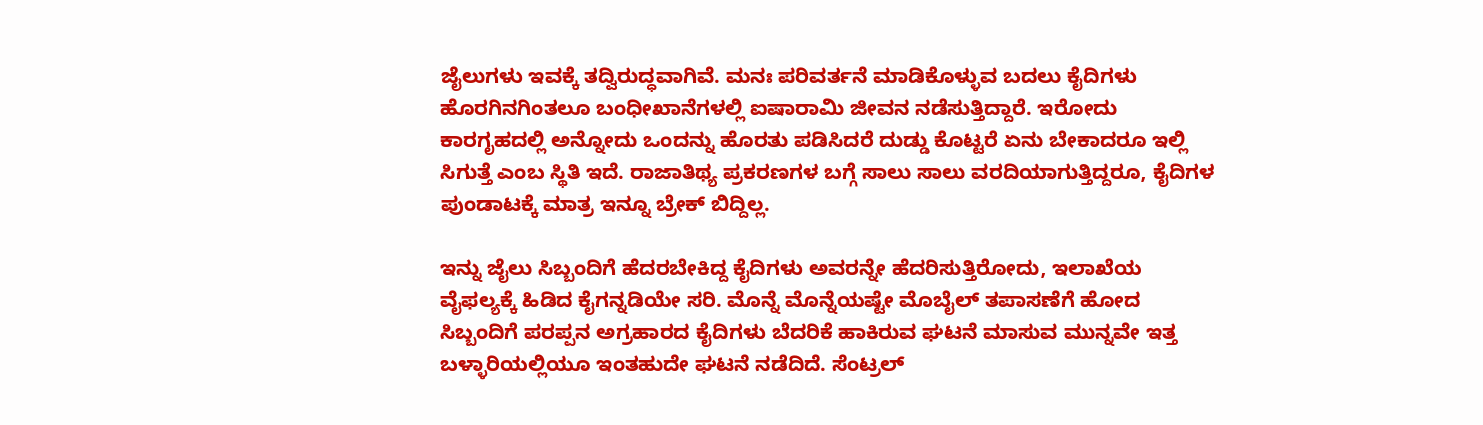ಜೈಲುಗಳು ಇವಕ್ಕೆ ತದ್ವಿರುದ್ಧವಾಗಿವೆ. ಮನಃ ಪರಿವರ್ತನೆ ಮಾಡಿಕೊಳ್ಳುವ ಬದಲು ಕೈದಿಗಳು ಹೊರಗಿನಗಿಂತಲೂ ಬಂಧೀಖಾನೆಗಳಲ್ಲಿ ಐಷಾರಾಮಿ ಜೀವನ ನಡೆಸುತ್ತಿದ್ದಾರೆ. ಇರೋದು ಕಾರಗೃಹದಲ್ಲಿ ಅನ್ನೋದು ಒಂದನ್ನು ಹೊರತು ಪಡಿಸಿದರೆ ದುಡ್ಡು ಕೊಟ್ಟರೆ ಏನು ಬೇಕಾದರೂ ಇಲ್ಲಿ ಸಿಗುತ್ತೆ ಎಂಬ ಸ್ಥಿತಿ ಇದೆ. ರಾಜಾತಿಥ್ಯ ಪ್ರಕರಣಗಳ ಬಗ್ಗೆ ಸಾಲು ಸಾಲು ವರದಿಯಾಗುತ್ತಿದ್ದರೂ, ಕೈದಿಗಳ ಪುಂಡಾಟಕ್ಕೆ ಮಾತ್ರ ಇನ್ನೂ ಬ್ರೇಕ್ ಬಿದ್ದಿಲ್ಲ.

ಇನ್ನು ಜೈಲು ಸಿಬ್ಬಂದಿಗೆ ಹೆದರಬೇಕಿದ್ದ ಕೈದಿಗಳು ಅವರನ್ನೇ ಹೆದರಿಸುತ್ತಿರೋದು, ಇಲಾಖೆಯ ವೈಫಲ್ಯಕ್ಕೆ ಹಿಡಿದ ಕೈಗನ್ನಡಿಯೇ ಸರಿ. ಮೊನ್ನೆ ಮೊನ್ನೆಯಷ್ಟೇ ಮೊಬೈಲ್ ತಪಾಸಣೆಗೆ ಹೋದ ಸಿಬ್ಬಂದಿಗೆ ಪರಪ್ಪನ ಅಗ್ರಹಾರದ ಕೈದಿಗಳು ಬೆದರಿಕೆ ಹಾಕಿರುವ ಘಟನೆ ಮಾಸುವ ಮುನ್ನವೇ ಇತ್ತ ಬಳ್ಳಾರಿಯಲ್ಲಿಯೂ ಇಂತಹುದೇ ಘಟನೆ ನಡೆದಿದೆ. ಸೆಂಟ್ರಲ್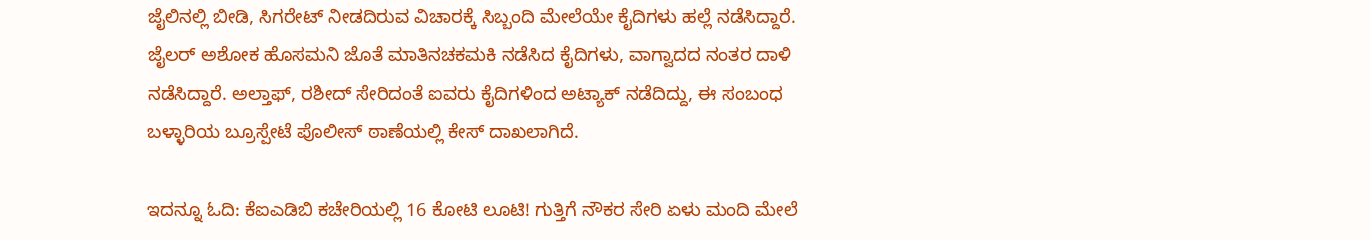ಜೈಲಿನಲ್ಲಿ ಬೀಡಿ, ಸಿಗರೇಟ್ ನೀಡದಿರುವ ವಿಚಾರಕ್ಕೆ ಸಿಬ್ಬಂದಿ ಮೇಲೆಯೇ ಕೈದಿಗಳು ಹಲ್ಲೆ ನಡೆಸಿದ್ದಾರೆ. ಜೈಲರ್ ಅಶೋಕ ಹೊಸಮನಿ ಜೊತೆ ಮಾತಿನಚಕಮಕಿ ನಡೆಸಿದ ಕೈದಿಗಳು, ವಾಗ್ವಾದದ ನಂತರ ದಾಳಿ ನಡೆಸಿದ್ದಾರೆ. ಅಲ್ತಾಫ್, ರಶೀದ್ ಸೇರಿದಂತೆ ಐವರು ಕೈದಿಗಳಿಂದ ಅಟ್ಯಾಕ್ ನಡೆದಿದ್ದು, ಈ ಸಂಬಂಧ ಬಳ್ಳಾರಿಯ ಬ್ರೂಸ್ಪೇಟೆ ಪೊಲೀಸ್ ಠಾಣೆಯಲ್ಲಿ ಕೇಸ್ ದಾಖಲಾಗಿದೆ.

ಇದನ್ನೂ ಓದಿ: ಕೆಐಎಡಿಬಿ ಕಚೇರಿಯಲ್ಲಿ 16 ಕೋಟಿ ಲೂಟಿ! ಗುತ್ತಿಗೆ ನೌಕರ ಸೇರಿ ಏಳು ಮಂದಿ ಮೇಲೆ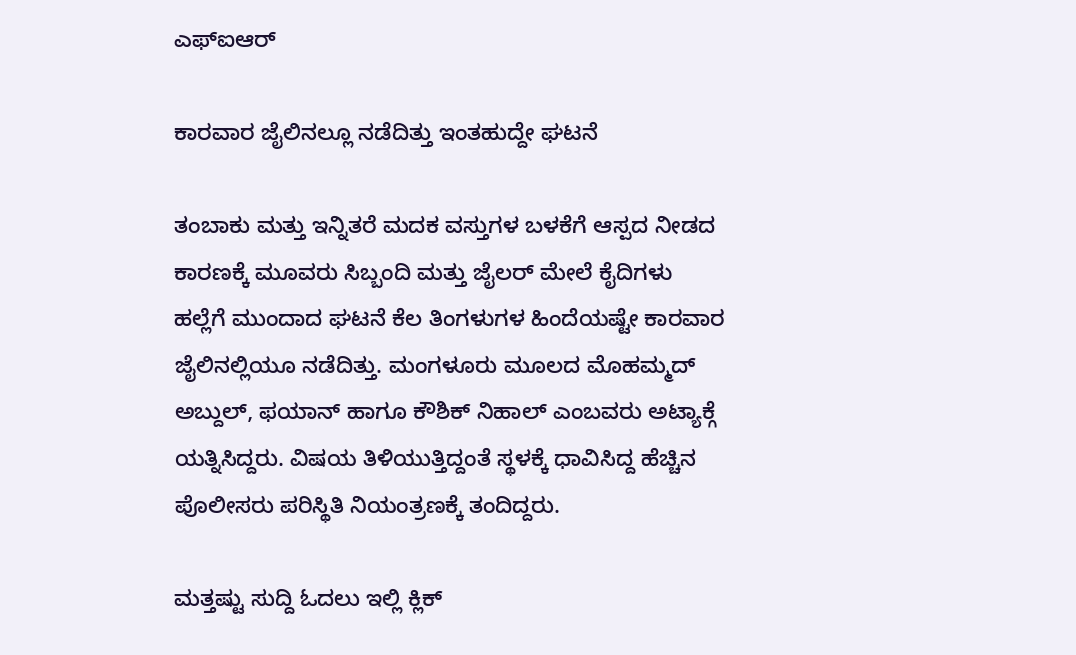ಎಫ್ಐಆರ್

ಕಾರವಾರ ಜೈಲಿನಲ್ಲೂ ನಡೆದಿತ್ತು ಇಂತಹುದ್ದೇ ಘಟನೆ

ತಂಬಾಕು ಮತ್ತು ಇನ್ನಿತರೆ ಮದಕ ವಸ್ತುಗಳ ಬಳಕೆಗೆ ಆಸ್ಪದ ನೀಡದ ಕಾರಣಕ್ಕೆ ಮೂವರು ಸಿಬ್ಬಂದಿ ಮತ್ತು ಜೈಲರ್ ಮೇಲೆ ಕೈದಿಗಳು ಹಲ್ಲೆಗೆ ಮುಂದಾದ ಘಟನೆ ಕೆಲ ತಿಂಗಳುಗಳ ಹಿಂದೆಯಷ್ಟೇ ಕಾರವಾರ ಜೈಲಿನಲ್ಲಿಯೂ ನಡೆದಿತ್ತು. ಮಂಗಳೂರು ಮೂಲದ ಮೊಹಮ್ಮದ್ ಅಬ್ದುಲ್, ಫಯಾನ್ ಹಾಗೂ ಕೌಶಿಕ್ ನಿಹಾಲ್ ಎಂಬವರು ಅಟ್ಯಾಕ್ಗೆ ಯತ್ನಿಸಿದ್ದರು. ವಿಷಯ ತಿಳಿಯುತ್ತಿದ್ದಂತೆ ಸ್ಥಳಕ್ಕೆ ಧಾವಿಸಿದ್ದ ಹೆಚ್ಚಿನ ಪೊಲೀಸರು ಪರಿಸ್ಥಿತಿ ನಿಯಂತ್ರಣಕ್ಕೆ ತಂದಿದ್ದರು.

ಮತ್ತಷ್ಟು ಸುದ್ದಿ ಓದಲು ಇಲ್ಲಿ ಕ್ಲಿಕ್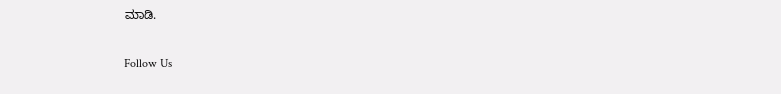ಮಾಡಿ.

Follow Us